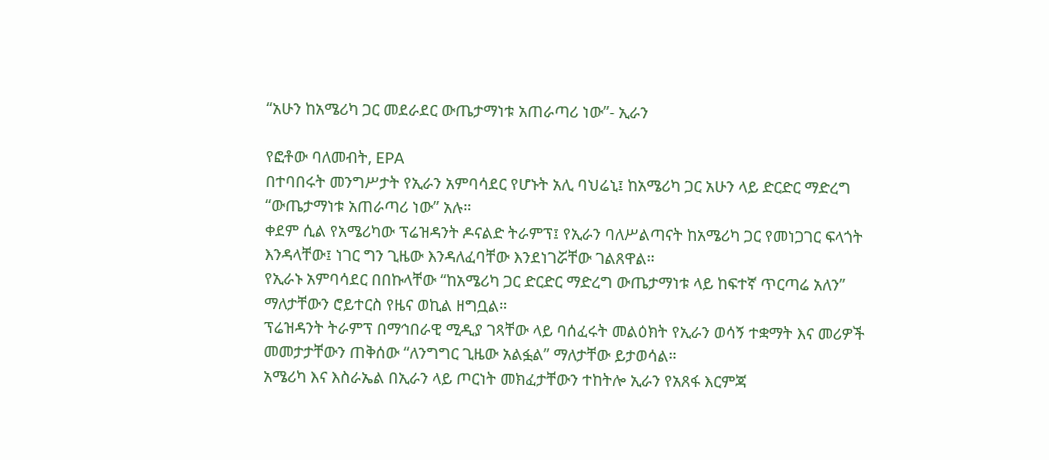“አሁን ከአሜሪካ ጋር መደራደር ውጤታማነቱ አጠራጣሪ ነው”- ኢራን

የፎቶው ባለመብት, EPA
በተባበሩት መንግሥታት የኢራን አምባሳደር የሆኑት አሊ ባህሬኒ፤ ከአሜሪካ ጋር አሁን ላይ ድርድር ማድረግ “ውጤታማነቱ አጠራጣሪ ነው” አሉ።
ቀደም ሲል የአሜሪካው ፕሬዝዳንት ዶናልድ ትራምፕ፤ የኢራን ባለሥልጣናት ከአሜሪካ ጋር የመነጋገር ፍላጎት እንዳላቸው፤ ነገር ግን ጊዜው እንዳለፈባቸው እንደነገሯቸው ገልጸዋል።
የኢራኑ አምባሳደር በበኩላቸው “ከአሜሪካ ጋር ድርድር ማድረግ ውጤታማነቱ ላይ ከፍተኛ ጥርጣሬ አለን” ማለታቸውን ሮይተርስ የዜና ወኪል ዘግቧል።
ፕሬዝዳንት ትራምፕ በማኅበራዊ ሚዲያ ገጻቸው ላይ ባሰፈሩት መልዕክት የኢራን ወሳኝ ተቋማት እና መሪዎች መመታታቸውን ጠቅሰው “ለንግግር ጊዜው አልፏል” ማለታቸው ይታወሳል።
አሜሪካ እና እስራኤል በኢራን ላይ ጦርነት መክፈታቸውን ተከትሎ ኢራን የአጸፋ እርምጃ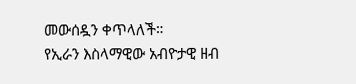መውሰዷን ቀጥላለች።
የኢራን እስላማዊው አብዮታዊ ዘብ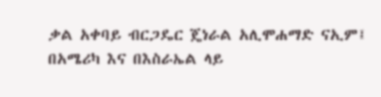ቃል አቀባይ ብርጋዴር ጄነራል አሊሞሐማድ ናኢም፤ በአሜሪካ እና በእስራኤል ላይ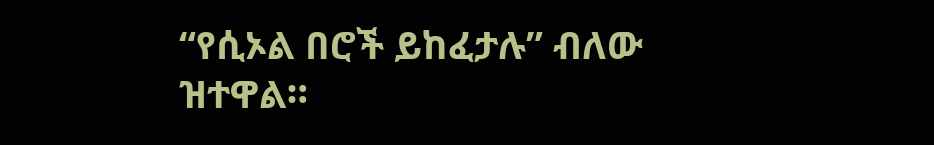“የሲኦል በሮች ይከፈታሉ” ብለው ዝተዋል።